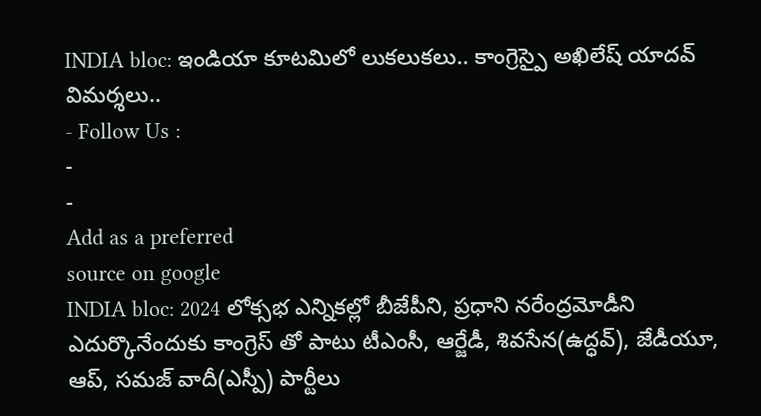INDIA bloc: ఇండియా కూటమిలో లుకలుకలు.. కాంగ్రెస్పై అఖిలేష్ యాదవ్ విమర్శలు..
- Follow Us :
-
-
Add as a preferred
source on google
INDIA bloc: 2024 లోక్సభ ఎన్నికల్లో బీజేపీని, ప్రధాని నరేంద్రమోడీని ఎదుర్కొనేందుకు కాంగ్రెస్ తో పాటు టీఎంసీ, ఆర్జేడీ, శివసేన(ఉద్ధవ్), జేడీయూ, ఆప్, సమజ్ వాదీ(ఎస్పీ) పార్టీలు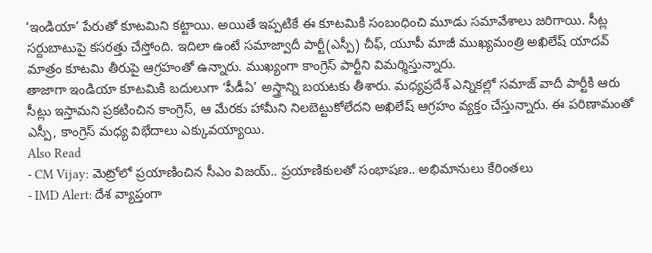‘ఇండియా’ పేరుతో కూటమిని కట్టాయి. అయితే ఇప్పటికే ఈ కూటమికి సంబంధించి మూడు సమావేశాలు జరిగాయి. సీట్ల సర్దుబాటుపై కసరత్తు చేస్తోంది. ఇదిలా ఉంటే సమాజ్వాదీ పార్టీ(ఎస్పీ) చీఫ్, యూపీ మాజీ ముఖ్యమంత్రి అఖిలేష్ యాదవ్ మాత్రం కూటమి తీరుపై ఆగ్రహంతో ఉన్నారు. ముఖ్యంగా కాంగ్రెస్ పార్టీని విమర్శిస్తున్నారు.
తాజాగా ఇండియా కూటమికి బదులుగా ‘పీడీఏ’ అస్త్రాన్ని బయటకు తీశారు. మధ్యప్రదేశ్ ఎన్నికల్లో సమాజ్ వాదీ పార్టీకి ఆరు సీట్లు ఇస్తామని ప్రకటించిన కాంగ్రెస్, ఆ మేరకు హామీని నిలబెట్టుకోలేదని అఖిలేష్ ఆగ్రహం వ్యక్తం చేస్తున్నారు. ఈ పరిణామంతో ఎస్పీ, కాంగ్రెస్ మధ్య విభేదాలు ఎక్కువయ్యాయి.
Also Read
- CM Vijay: మెట్రోలో ప్రయాణించిన సీఎం విజయ్.. ప్రయాణికులతో సంభాషణ.. అభిమానులు కేరింతలు
- IMD Alert: దేశ వ్యాప్తంగా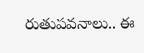రుతుపవనాలు.. ఈ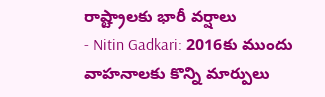రాష్ట్రాలకు భారీ వర్షాలు
- Nitin Gadkari: 2016కు ముందు వాహనాలకు కొన్ని మార్పులు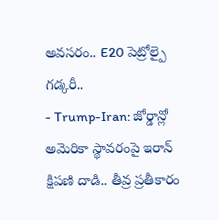అవసరం.. E20 పెట్రోల్పై గడ్కరీ..
- Trump-Iran: జోర్డాన్లో అమెరికా స్థావరంపై ఇరాన్ క్షిపణి దాడి.. తీవ్ర ప్రతీకారం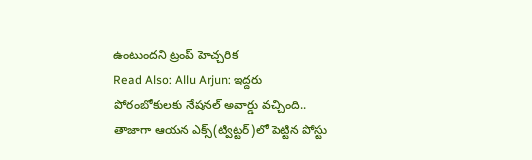ఉంటుందని ట్రంప్ హెచ్చరిక
Read Also: Allu Arjun: ఇద్దరు పోరంబోకులకు నేషనల్ అవార్డు వచ్చింది..
తాజాగా ఆయన ఎక్స్(ట్విట్టర్)లో పెట్టిన పోస్టు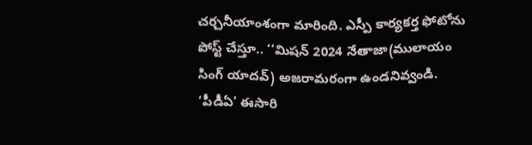చర్చనీయాంశంగా మారింది. ఎస్పీ కార్యకర్త ఫోటోను పోస్ట్ చేస్తూ.. ‘‘మిషన్ 2024 నేతాజా(ములాయం సింగ్ యాదవ్) అజరామరంగా ఉండనివ్వండి. ‘పీడీఏ’ ఈసారి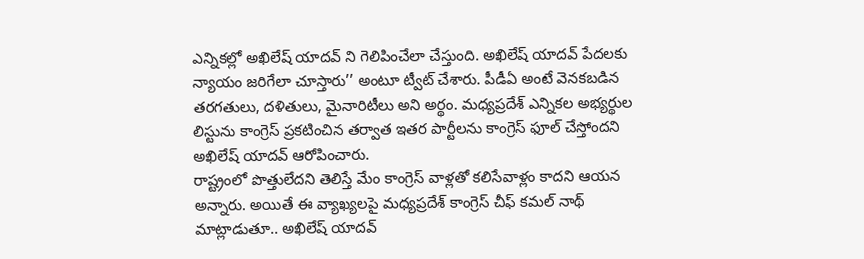ఎన్నికల్లో అఖిలేష్ యాదవ్ ని గెలిపించేలా చేస్తుంది. అఖిలేష్ యాదవ్ పేదలకు న్యాయం జరిగేలా చూస్తారు’’ అంటూ ట్వీట్ చేశారు. పీడీఏ అంటే వెనకబడిన తరగతులు, దళితులు, మైనారిటీలు అని అర్థం. మధ్యప్రదేశ్ ఎన్నికల అభ్యర్థుల లిస్టును కాంగ్రెస్ ప్రకటించిన తర్వాత ఇతర పార్టీలను కాంగ్రెస్ ఫూల్ చేస్తోందని అఖిలేష్ యాదవ్ ఆరోపించారు.
రాష్ట్రంలో పొత్తులేదని తెలిస్తే మేం కాంగ్రెస్ వాళ్లతో కలిసేవాళ్లం కాదని ఆయన అన్నారు. అయితే ఈ వ్యాఖ్యలపై మధ్యప్రదేశ్ కాంగ్రెస్ చీఫ్ కమల్ నాథ్ మాట్లాడుతూ.. అఖిలేష్ యాదవ్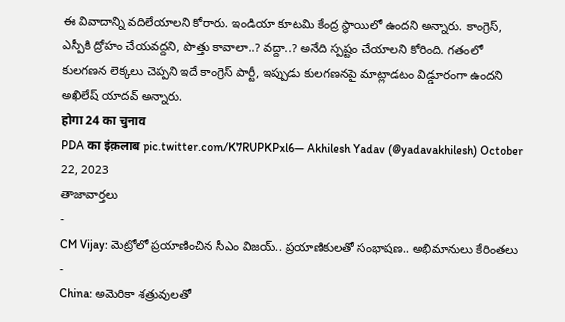ఈ వివాదాన్ని వదిలేయాలని కోరారు. ఇండియా కూటమి కేంద్ర స్థాయిలో ఉందని అన్నారు. కాంగ్రెస్, ఎస్పీకి ద్రోహం చేయవద్దని, పొత్తు కావాలా..? వద్దా..? అనేది స్పష్టం చేయాలని కోరింది. గతంలో కులగణన లెక్కలు చెప్పని ఇదే కాంగ్రెస్ పార్టీ, ఇప్పుడు కులగణనపై మాట్లాడటం విడ్డూరంగా ఉందని అఖిలేష్ యాదవ్ అన్నారు.
होगा 24 का चुनाव
PDA का इंक़लाब pic.twitter.com/K7RUPKPxl6— Akhilesh Yadav (@yadavakhilesh) October 22, 2023
తాజావార్తలు
-
CM Vijay: మెట్రోలో ప్రయాణించిన సీఎం విజయ్.. ప్రయాణికులతో సంభాషణ.. అభిమానులు కేరింతలు
-
China: అమెరికా శత్రువులతో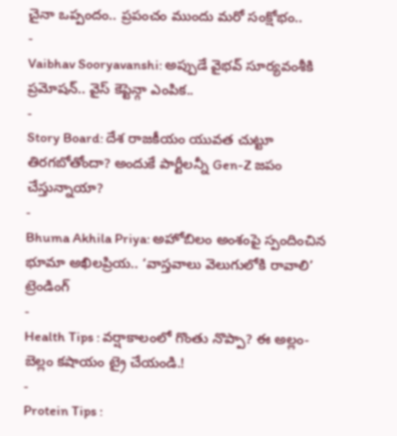చైనా ఒప్పందం.. ప్రపంచం ముందు మరో సంక్షోభం..
-
Vaibhav Sooryavanshi: అప్పుడే వైభవ్ సూర్యవంశీకి ప్రమోషన్.. వైస్ కెప్టెన్గా ఎంపిక..
-
Story Board: దేశ రాజకీయం యువత చుట్టూ తిరగబోతోందా? అందుకే పార్టీలన్నీ Gen-Z జపం చేస్తున్నాయా?
-
Bhuma Akhila Priya: అహోబిలం అంశంపై స్పందించిన భూమా అఖిలప్రియ.. ‘వాస్తవాలు వెలుగులోకి రావాలి’
ట్రెండింగ్
-
Health Tips : వర్షాకాలంలో గొంతు నొప్పా? ఈ అల్లం-బెల్లం కషాయం ట్రై చేయండి.!
-
Protein Tips :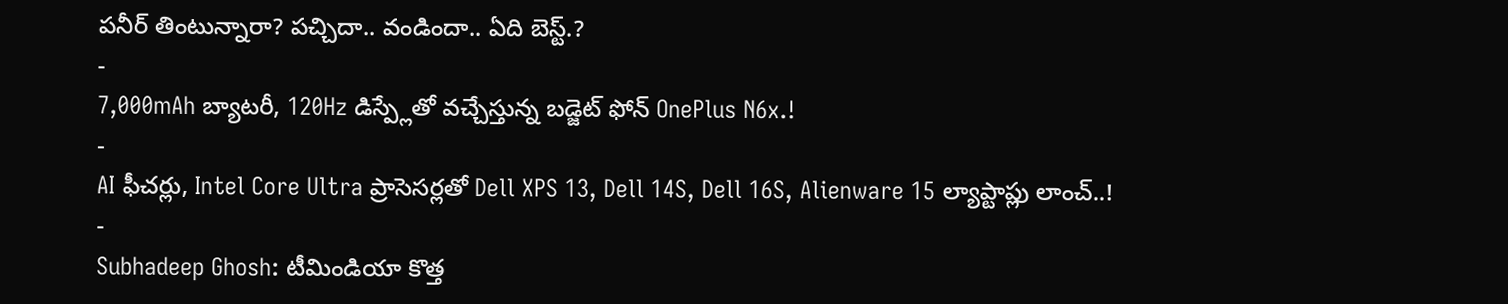పనీర్ తింటున్నారా? పచ్చిదా.. వండిందా.. ఏది బెస్ట్.?
-
7,000mAh బ్యాటరీ, 120Hz డిస్ప్లేతో వచ్చేస్తున్న బడ్జెట్ ఫోన్ OnePlus N6x.!
-
AI ఫీచర్లు, Intel Core Ultra ప్రాసెసర్లతో Dell XPS 13, Dell 14S, Dell 16S, Alienware 15 ల్యాప్టాప్లు లాంచ్..!
-
Subhadeep Ghosh: టీమిండియా కొత్త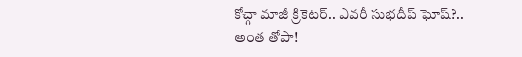కోచ్గా మాజీ క్రికెటర్.. ఎవరీ సుభదీప్ ఘోష్?.. అంత తోపా!